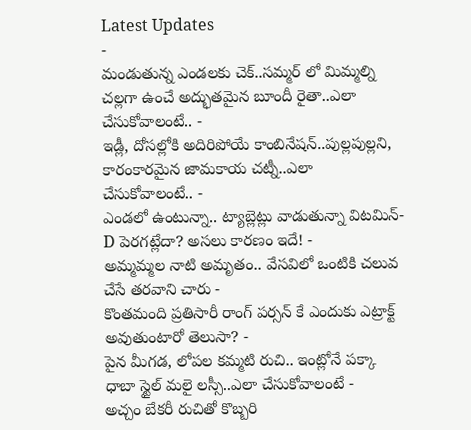Latest Updates
-
మండుతున్న ఎండలకు చెక్..సమ్మర్ లో మిమ్మల్ని చల్లగా ఉంచే అద్భుతమైన బూందీ రైతా..ఎలా చేసుకోవాలంటే.. -
ఇడ్లీ, దోసల్లోకి అదిరిపోయే కాంబినేషన్..పుల్లపుల్లని, కారంకారమైన జామకాయ చట్నీ..ఎలా చేసుకోవాలంటే.. -
ఎండలో ఉంటున్నా.. ట్యాబ్లెట్లు వాడుతున్నా విటమిన్-D పెరగట్లేదా? అసలు కారణం ఇదే! -
అమ్మమ్మల నాటి అమృతం.. వేసవిలో ఒంటికి చలువ చేసే తరవాని చారు -
కొంతమంది ప్రతిసారీ రాంగ్ పర్సన్ కే ఎందుకు ఎట్రాక్ట్ అవుతుంటారో తెలుసా? -
పైన మీగడ, లోపల కమ్మటి రుచి.. ఇంట్లోనే పక్కా ధాబా స్టైల్ మలై లస్సీ..ఎలా చేసుకోవాలంటే -
అచ్చం బేకరీ రుచితో కొబ్బరి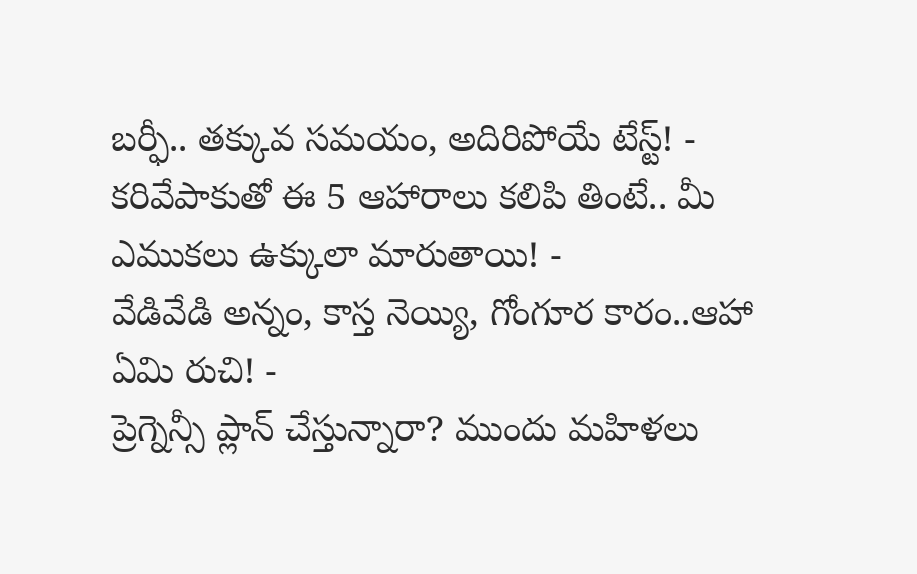బర్ఫీ.. తక్కువ సమయం, అదిరిపోయే టేస్ట్! -
కరివేపాకుతో ఈ 5 ఆహారాలు కలిపి తింటే.. మీ ఎముకలు ఉక్కులా మారుతాయి! -
వేడివేడి అన్నం, కాస్త నెయ్యి, గోంగూర కారం..ఆహా ఏమి రుచి! -
ప్రెగ్నెన్సీ ప్లాన్ చేస్తున్నారా? ముందు మహిళలు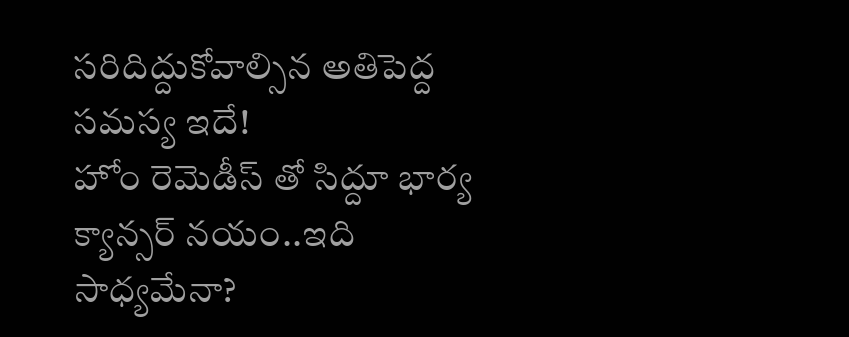సరిదిద్దుకోవాల్సిన అతిపెద్ద సమస్య ఇదే!
హోం రెమెడీస్ తో సిద్దూ భార్య క్యాన్సర్ నయం..ఇది సాధ్యమేనా?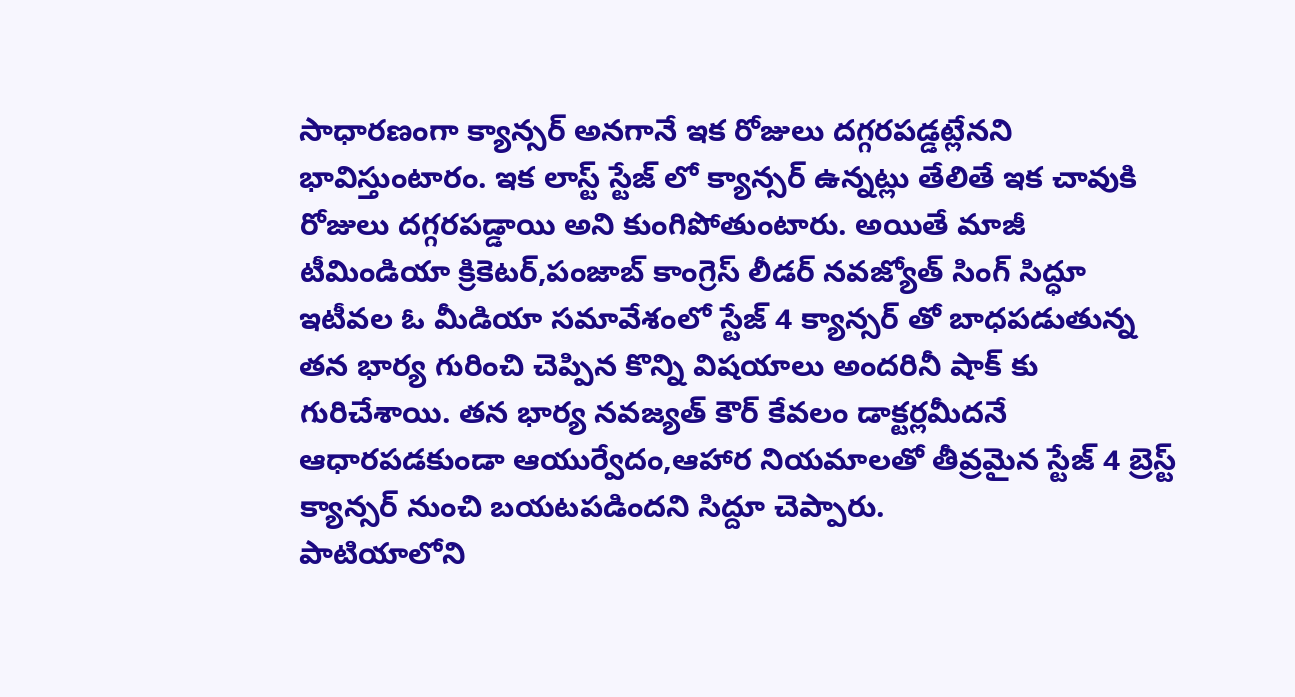సాధారణంగా క్యాన్సర్ అనగానే ఇక రోజులు దగ్గరపడ్డట్లేనని భావిస్తుంటారం. ఇక లాస్ట్ స్టేజ్ లో క్యాన్సర్ ఉన్నట్లు తేలితే ఇక చావుకి రోజులు దగ్గరపడ్డాయి అని కుంగిపోతుంటారు. అయితే మాజీ టీమిండియా క్రికెటర్,పంజాబ్ కాంగ్రెస్ లీడర్ నవజ్యోత్ సింగ్ సిద్ధూ ఇటీవల ఓ మీడియా సమావేశంలో స్టేజ్ 4 క్యాన్సర్ తో బాధపడుతున్న తన భార్య గురించి చెప్పిన కొన్ని విషయాలు అందరినీ షాక్ కు గురిచేశాయి. తన భార్య నవజ్యత్ కౌర్ కేవలం డాక్టర్లమీదనే ఆధారపడకుండా ఆయుర్వేదం,ఆహార నియమాలతో తీవ్రమైన స్టేజ్ 4 బ్రెస్ట్ క్యాన్సర్ నుంచి బయటపడిందని సిద్దూ చెప్పారు.
పాటియాలోని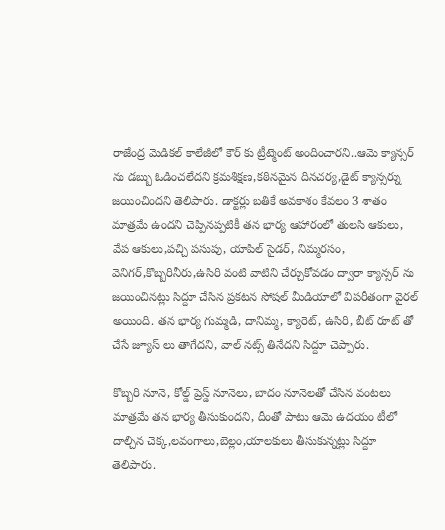రాజేంద్ర మెడికల్ కాలేజీలో కౌర్ కు ట్రీట్మెంట్ అందించారని..ఆమె క్యాన్సర్ ను డబ్బు ఓడించలేదని క్రమశిక్షణ,కఠినమైన దినచర్య,డైట్ క్యాన్సర్ను జయించిందని తెలిపారు. డాక్టర్లు బతికే అవకాశం కేవలం 3 శాతం మాత్రమే ఉందని చెప్పినప్పటికీ తన భార్య ఆహారంలో తులసి ఆకులు, వేప ఆకులు,పచ్చి పసుపు, యాపిల్ సైడర్, నిమ్మరసం, వెనిగర్,కొబ్బరినీరు,ఉసిరి వంటి వాటిని చేర్చుకోవడం ద్వారా క్యాన్సర్ ను జయించినట్లు సిద్దూ చేసిన ప్రకటన సోషల్ మీడియాలో విపరీతంగా వైరల్ అయింది. తన భార్య గుమ్మడి, దానిమ్మ, క్యారెట్, ఉసిరి, బీట్ రూట్ తో చేసే జ్యూస్ లు తాగేదని, వాల్ నట్స్ తినేదని సిద్దూ చెప్పారు.

కొబ్బరి నూనె, కోల్డ్ ప్రెస్డ్ నూనెలు, బాదం నూనెలతో చేసిన వంటలు మాత్రమే తన భార్య తీసుకుందని, దీంతో పాటు ఆమె ఉదయం టీలో దాల్చిన చెక్క,లవంగాలు,బెల్లం,యాలకులు తీసుకున్నట్లు సిద్దూ తెలిపారు.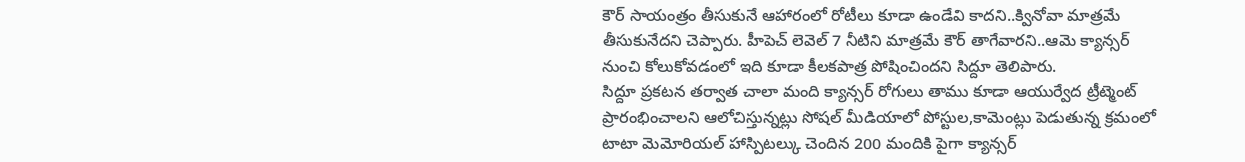కౌర్ సాయంత్రం తీసుకునే ఆహారంలో రోటీలు కూడా ఉండేవి కాదని..క్వినోవా మాత్రమే తీసుకునేదని చెప్పారు. హీపెచ్ లెవెల్ 7 నీటిని మాత్రమే కౌర్ తాగేవారని..ఆమె క్యాన్సర్ నుంచి కోలుకోవడంలో ఇది కూడా కీలకపాత్ర పోషించిందని సిద్దూ తెలిపారు.
సిద్దూ ప్రకటన తర్వాత చాలా మంది క్యాన్సర్ రోగులు తాము కూడా ఆయుర్వేద ట్రీట్మెంట్ ప్రారంభించాలని ఆలోచిస్తున్నట్లు సోషల్ మీడియాలో పోస్టుల,కామెంట్లు పెడుతున్న క్రమంలో టాటా మెమోరియల్ హాస్పిటల్కు చెందిన 200 మందికి పైగా క్యాన్సర్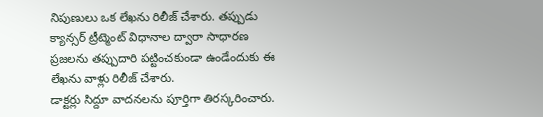నిపుణులు ఒక లేఖను రిలీజ్ చేశారు. తప్పుడు క్యాన్సర్ ట్రీట్మెంట్ విధానాల ద్వారా సాధారణ ప్రజలను తప్పుదారి పట్టించకుండా ఉండేందుకు ఈ లేఖను వాళ్లు రిలీజ్ చేశారు.
డాక్టర్లు సిద్దూ వాదనలను పూర్తిగా తిరస్కరించారు.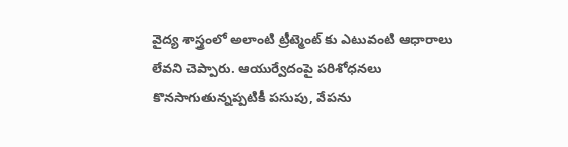వైద్య శాస్త్రంలో అలాంటి ట్రీట్మెంట్ కు ఎటువంటి ఆధారాలు లేవని చెప్పారు. ఆయుర్వేదంపై పరిశోధనలు కొనసాగుతున్నప్పటికీ పసుపు, వేపను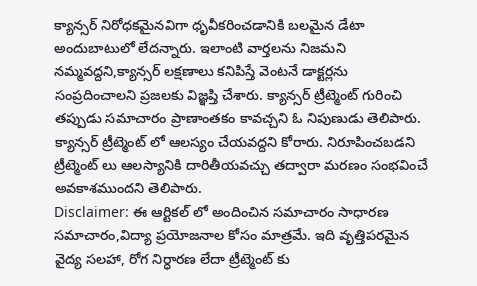క్యాన్సర్ నిరోధకమైనవిగా ధృవీకరించడానికి బలమైన డేటా అందుబాటులో లేదన్నారు. ఇలాంటి వార్తలను నిజమని నమ్మవద్దని,క్యాన్సర్ లక్షణాలు కనిపిస్తే వెంటనే డాక్టర్లను సంప్రదించాలని ప్రజలకు విజ్ఞప్తి చేశారు. క్యాన్సర్ ట్రీట్మెంట్ గురించి తప్పుడు సమాచారం ప్రాణాంతకం కావచ్చని ఓ నిపుణుడు తెలిపారు. క్యాన్సర్ ట్రీట్మెంట్ లో ఆలస్యం చేయవద్దని కోరారు. నిరూపించబడని ట్రీట్మెంట్ లు ఆలస్యానికి దారితీయవచ్చు తద్వారా మరణం సంభవించే అవకాశముందని తెలిపారు.
Disclaimer: ఈ ఆర్టికల్ లో అందించిన సమాచారం సాధారణ సమాచారం,విద్యా ప్రయోజనాల కోసం మాత్రమే. ఇది వృత్తిపరమైన వైద్య సలహా, రోగ నిర్ధారణ లేదా ట్రీట్మెంట్ కు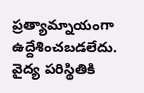ప్రత్యామ్నాయంగా ఉద్దేశించబడలేదు. వైద్య పరిస్థితికి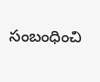సంబంధించి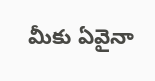మీకు ఏవైనా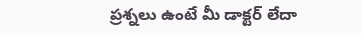ప్రశ్నలు ఉంటే మీ డాక్టర్ లేదా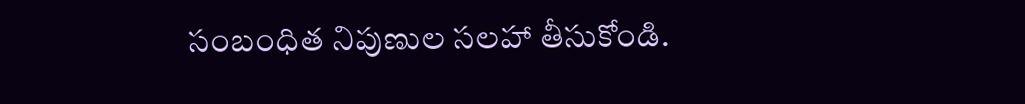సంబంధిత నిపుణుల సలహా తీసుకోండి.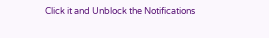Click it and Unblock the Notifications